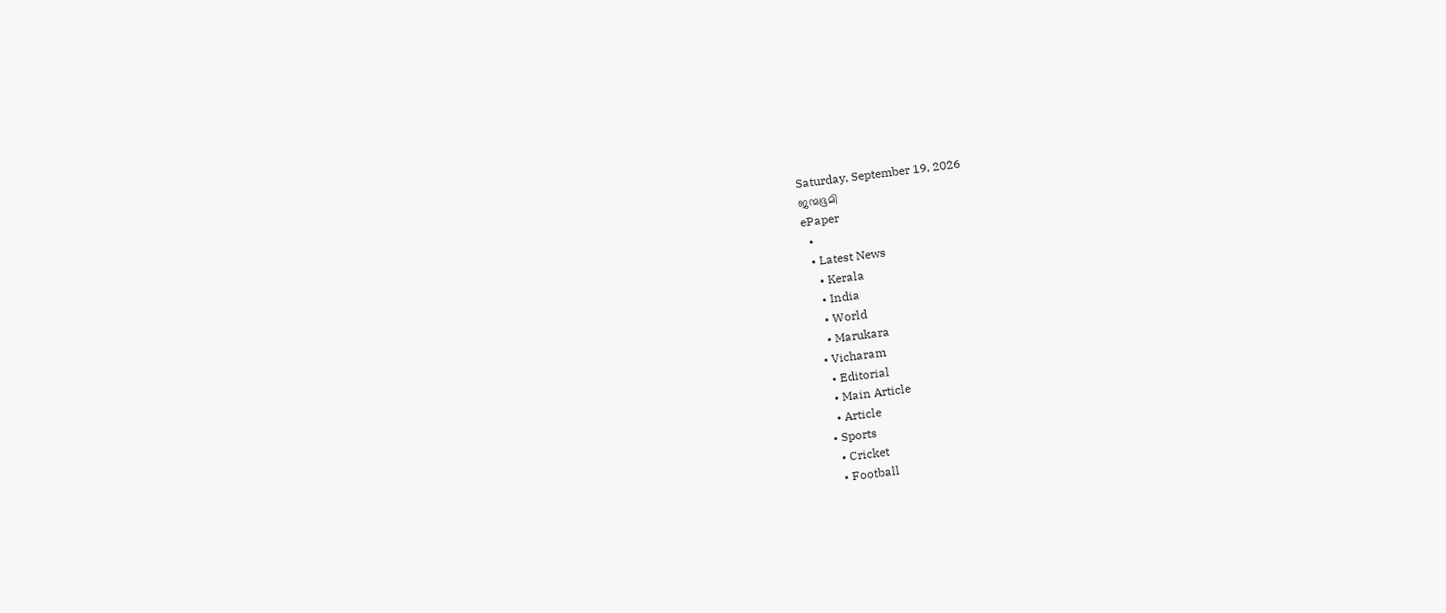Saturday, September 19, 2026
ജന്മഭൂമി
ePaper
  •
  • Latest News
    • Kerala
    • India
    • World
    • Marukara
  • Vicharam
    • Editorial
    • Main Article
    • Article
  • Sports
    • Cricket
    • Football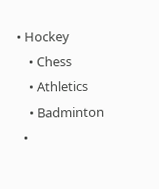• Hockey
    • Chess
    • Athletics
    • Badminton
  •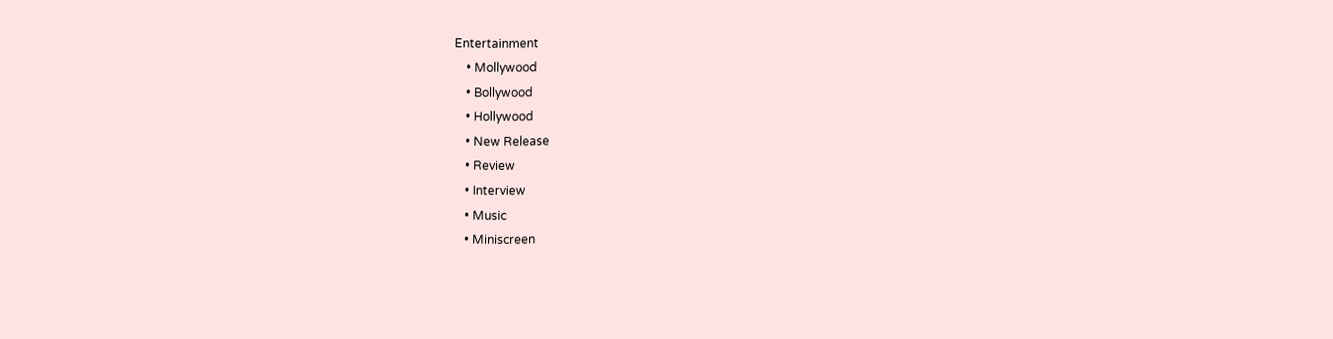Entertainment
    • Mollywood
    • Bollywood
    • Hollywood
    • New Release
    • Review
    • Interview
    • Music
    • Miniscreen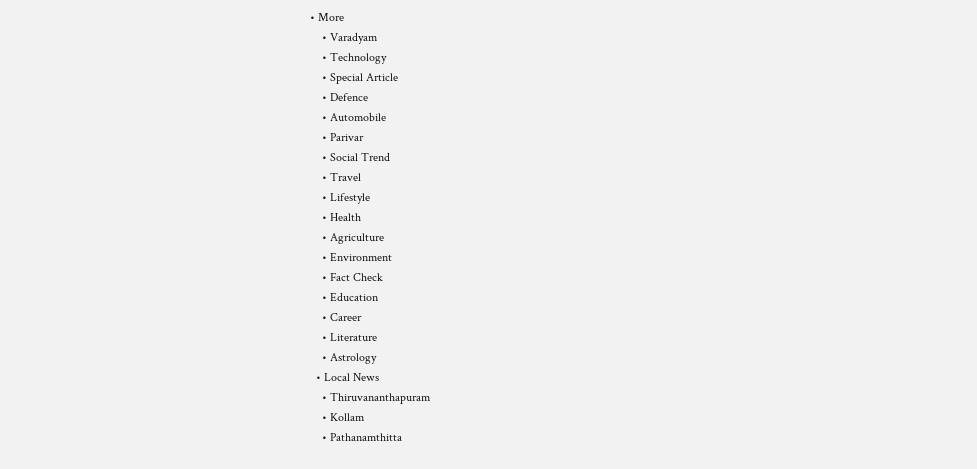• More
    • Varadyam
    • Technology
    • Special Article
    • Defence
    • Automobile
    • Parivar
    • Social Trend
    • Travel
    • Lifestyle
    • Health
    • Agriculture
    • Environment
    • Fact Check
    • Education
    • Career
    • Literature
    • Astrology
  • Local News
    • Thiruvananthapuram
    • Kollam
    • Pathanamthitta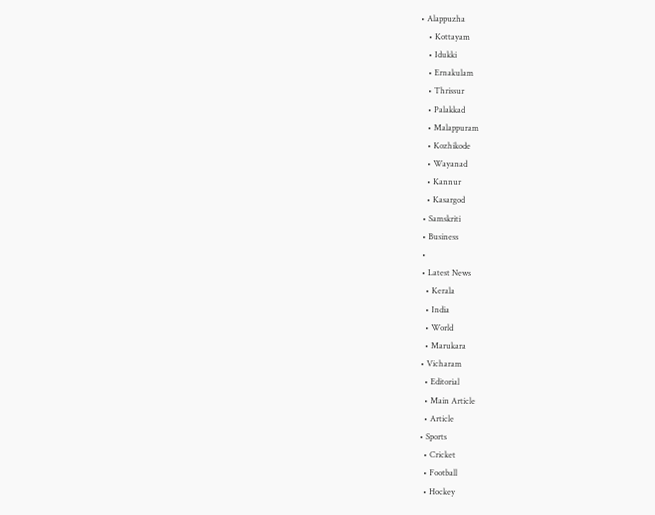• Alappuzha
    • Kottayam
    • Idukki
    • Ernakulam
    • Thrissur
    • Palakkad
    • Malappuram
    • Kozhikode
    • Wayanad
    • Kannur
    • Kasargod
  • Samskriti
  • Business
  •
  • Latest News
    • Kerala
    • India
    • World
    • Marukara
  • Vicharam
    • Editorial
    • Main Article
    • Article
  • Sports
    • Cricket
    • Football
    • Hockey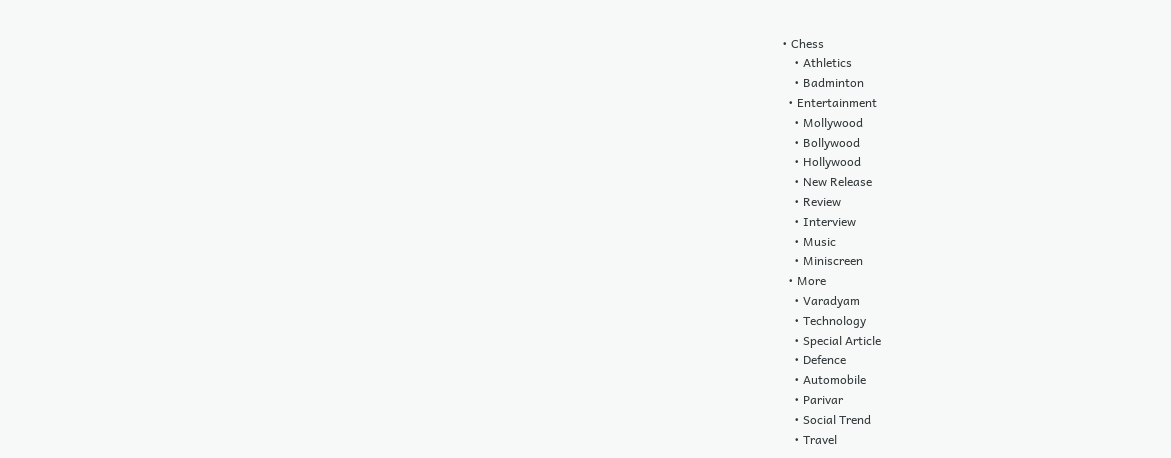• Chess
    • Athletics
    • Badminton
  • Entertainment
    • Mollywood
    • Bollywood
    • Hollywood
    • New Release
    • Review
    • Interview
    • Music
    • Miniscreen
  • More
    • Varadyam
    • Technology
    • Special Article
    • Defence
    • Automobile
    • Parivar
    • Social Trend
    • Travel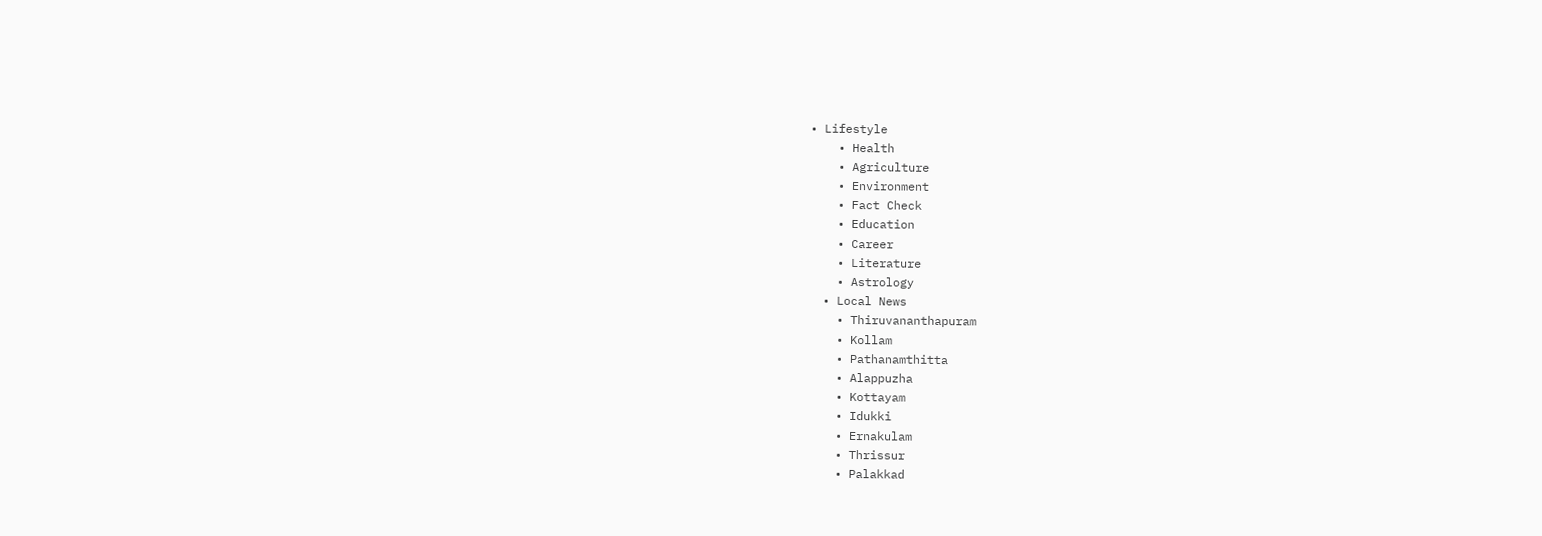• Lifestyle
    • Health
    • Agriculture
    • Environment
    • Fact Check
    • Education
    • Career
    • Literature
    • Astrology
  • Local News
    • Thiruvananthapuram
    • Kollam
    • Pathanamthitta
    • Alappuzha
    • Kottayam
    • Idukki
    • Ernakulam
    • Thrissur
    • Palakkad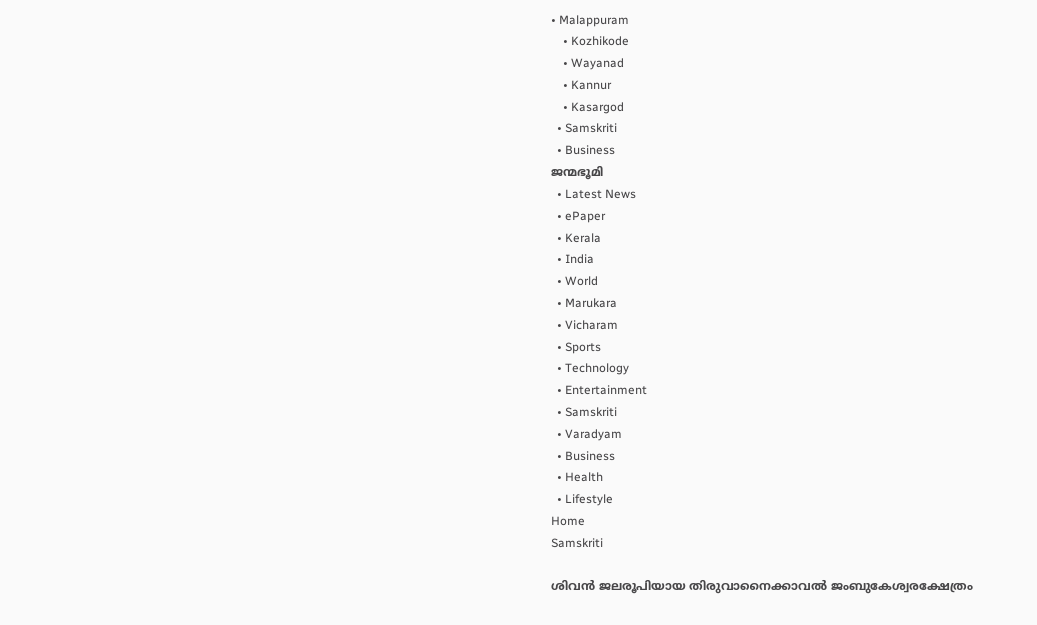• Malappuram
    • Kozhikode
    • Wayanad
    • Kannur
    • Kasargod
  • Samskriti
  • Business
ജന്മഭൂമി
  • Latest News
  • ePaper
  • Kerala
  • India
  • World
  • Marukara
  • Vicharam
  • Sports
  • Technology
  • Entertainment
  • Samskriti
  • Varadyam
  • Business
  • Health
  • Lifestyle
Home
Samskriti

ശിവന്‍ ജലരൂപിയായ തിരുവാനൈക്കാവല്‍ ജംബുകേശ്വരക്ഷേത്രം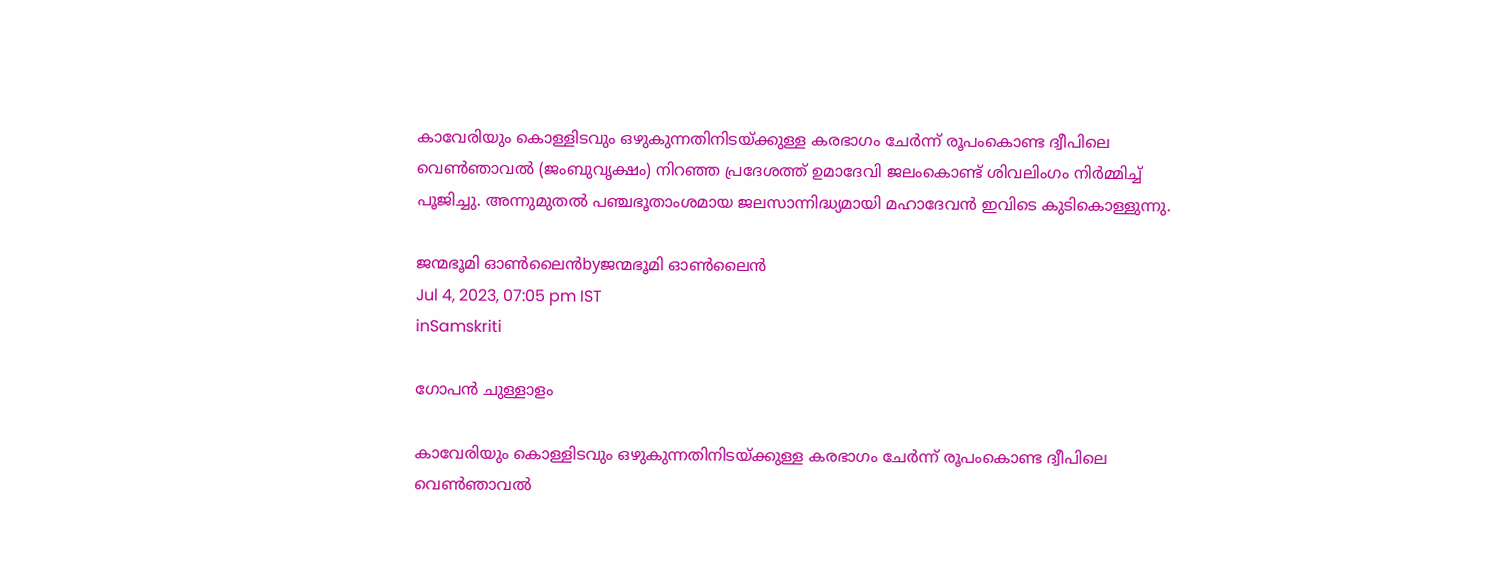കാവേരിയും കൊള്ളിടവും ഒഴുകുന്നതിനിടയ്‌ക്കുള്ള കരഭാഗം ചേര്‍ന്ന് രൂപംകൊണ്ട ദ്വീപിലെ വെണ്‍ഞാവല്‍ (ജംബുവൃക്ഷം) നിറഞ്ഞ പ്രദേശത്ത് ഉമാദേവി ജലംകൊണ്ട് ശിവലിംഗം നിര്‍മ്മിച്ച് പൂജിച്ചു. അന്നുമുതല്‍ പഞ്ചഭൂതാംശമായ ജലസാന്നിദ്ധ്യമായി മഹാദേവന്‍ ഇവിടെ കുടികൊള്ളുന്നു.

ജന്മഭൂമി ഓണ്‍ലൈന്‍byജന്മഭൂമി ഓണ്‍ലൈന്‍
Jul 4, 2023, 07:05 pm IST
inSamskriti

ഗോപന്‍ ചുള്ളാളം

കാവേരിയും കൊള്ളിടവും ഒഴുകുന്നതിനിടയ്‌ക്കുള്ള കരഭാഗം ചേര്‍ന്ന് രൂപംകൊണ്ട ദ്വീപിലെ വെണ്‍ഞാവല്‍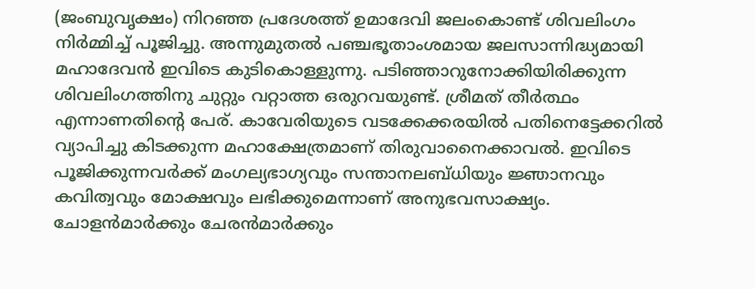(ജംബുവൃക്ഷം) നിറഞ്ഞ പ്രദേശത്ത് ഉമാദേവി ജലംകൊണ്ട് ശിവലിംഗം നിര്‍മ്മിച്ച് പൂജിച്ചു. അന്നുമുതല്‍ പഞ്ചഭൂതാംശമായ ജലസാന്നിദ്ധ്യമായി മഹാദേവന്‍ ഇവിടെ കുടികൊള്ളുന്നു. പടിഞ്ഞാറുനോക്കിയിരിക്കുന്ന ശിവലിംഗത്തിനു ചുറ്റും വറ്റാത്ത ഒരുറവയുണ്ട്. ശ്രീമത് തീര്‍ത്ഥം എന്നാണതിന്റെ പേര്. കാവേരിയുടെ വടക്കേക്കരയില്‍ പതിനെട്ടേക്കറില്‍ വ്യാപിച്ചു കിടക്കുന്ന മഹാക്ഷേത്രമാണ് തിരുവാനൈക്കാവല്‍. ഇവിടെ പൂജിക്കുന്നവര്‍ക്ക് മംഗല്യഭാഗ്യവും സന്താനലബ്ധിയും ജ്ഞാനവും കവിത്വവും മോക്ഷവും ലഭിക്കുമെന്നാണ് അനുഭവസാക്ഷ്യം. ചോളന്‍മാര്‍ക്കും ചേരന്‍മാര്‍ക്കും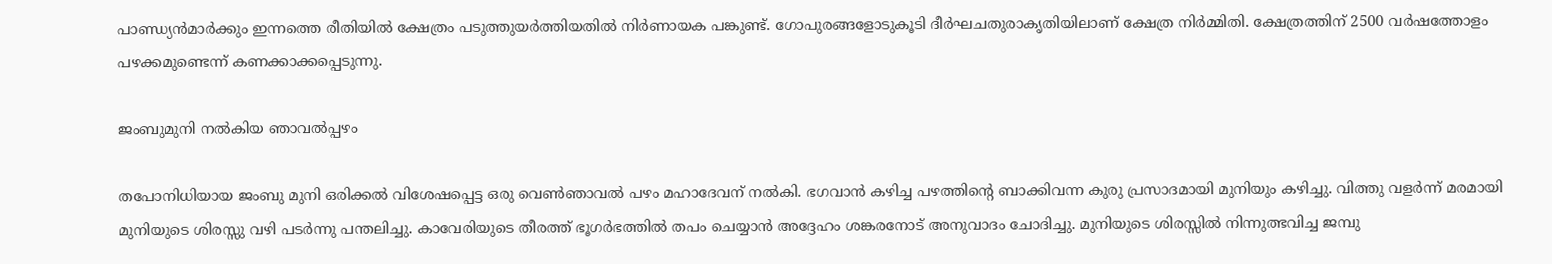പാണ്ഡ്യന്‍മാര്‍ക്കും ഇന്നത്തെ രീതിയില്‍ ക്ഷേത്രം പടുത്തുയര്‍ത്തിയതില്‍ നിര്‍ണായക പങ്കുണ്ട്. ഗോപുരങ്ങളോടുകൂടി ദീര്‍ഘചതുരാകൃതിയിലാണ് ക്ഷേത്ര നിര്‍മ്മിതി. ക്ഷേത്രത്തിന് 2500 വര്‍ഷത്തോളം പഴക്കമുണ്ടെന്ന് കണക്കാക്കപ്പെടുന്നു.

ജംബുമുനി നല്‍കിയ ഞാവല്‍പ്പഴം

തപോനിധിയായ ജംബു മുനി ഒരിക്കല്‍ വിശേഷപ്പെട്ട ഒരു വെണ്‍ഞാവല്‍ പഴം മഹാദേവന് നല്‍കി. ഭഗവാന്‍ കഴിച്ച പഴത്തിന്റെ ബാക്കിവന്ന കുരു പ്രസാദമായി മുനിയും കഴിച്ചു. വിത്തു വളര്‍ന്ന് മരമായി മുനിയുടെ ശിരസ്സു വഴി പടര്‍ന്നു പന്തലിച്ചു. കാവേരിയുടെ തീരത്ത് ഭൂഗര്‍ഭത്തില്‍ തപം ചെയ്യാന്‍ അദ്ദേഹം ശങ്കരനോട് അനുവാദം ചോദിച്ചു. മുനിയുടെ ശിരസ്സില്‍ നിന്നുത്ഭവിച്ച ജമ്പു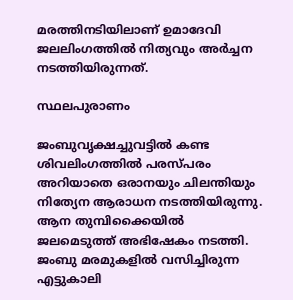മരത്തിനടിയിലാണ് ഉമാദേവി ജലലിംഗത്തില്‍ നിത്യവും അര്‍ച്ചന നടത്തിയിരുന്നത്.

സ്ഥലപുരാണം

ജംബുവൃക്ഷച്ചുവട്ടില്‍ കണ്ട ശിവലിംഗത്തില്‍ പരസ്പരം അറിയാതെ ഒരാനയും ചിലന്തിയും നിത്യേന ആരാധന നടത്തിയിരുന്നു. ആന തുമ്പിക്കൈയില്‍ ജലമെടുത്ത് അഭിഷേകം നടത്തി. ജംബു മരമുകളില്‍ വസിച്ചിരുന്ന എട്ടുകാലി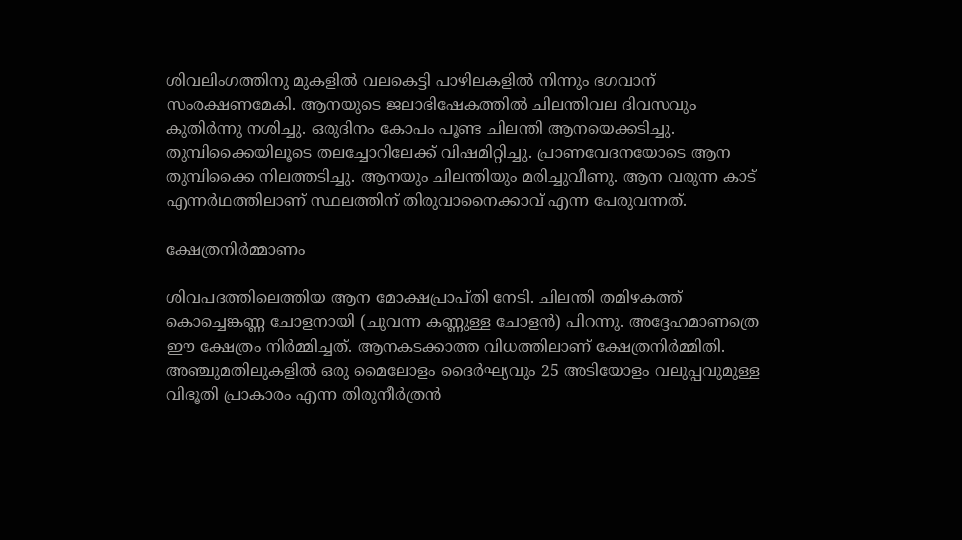ശിവലിംഗത്തിനു മുകളില്‍ വലകെട്ടി പാഴിലകളില്‍ നിന്നും ഭഗവാന് സംരക്ഷണമേകി. ആനയുടെ ജലാഭിഷേകത്തില്‍ ചിലന്തിവല ദിവസവും കുതിര്‍ന്നു നശിച്ചു. ഒരുദിനം കോപം പൂണ്ട ചിലന്തി ആനയെക്കടിച്ചു. തുമ്പിക്കൈയിലൂടെ തലച്ചോറിലേക്ക് വിഷമിറ്റിച്ചു. പ്രാണവേദനയോടെ ആന തുമ്പിക്കൈ നിലത്തടിച്ചു. ആനയും ചിലന്തിയും മരിച്ചുവീണു. ആന വരുന്ന കാട് എന്നര്‍ഥത്തിലാണ് സ്ഥലത്തിന് തിരുവാനൈക്കാവ് എന്ന പേരുവന്നത്.

ക്ഷേത്രനിര്‍മ്മാണം

ശിവപദത്തിലെത്തിയ ആന മോക്ഷപ്രാപ്തി നേടി. ചിലന്തി തമിഴകത്ത് കൊച്ചെങ്കണ്ണ ചോളനായി (ചുവന്ന കണ്ണുള്ള ചോളന്‍) പിറന്നു. അദ്ദേഹമാണത്രെ ഈ ക്ഷേത്രം നിര്‍മ്മിച്ചത്. ആനകടക്കാത്ത വിധത്തിലാണ് ക്ഷേത്രനിര്‍മ്മിതി. അഞ്ചുമതിലുകളില്‍ ഒരു മൈലോളം ദൈര്‍ഘ്യവും 25 അടിയോളം വലുപ്പവുമുള്ള വിഭൂതി പ്രാകാരം എന്ന തിരുനീര്‍ത്രന്‍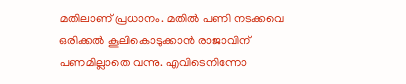മതിലാണ് പ്രധാനം. മതില്‍ പണി നടക്കവെ ഒരിക്കല്‍ കൂലികൊടുക്കാന്‍ രാജാവിന് പണമില്ലാതെ വന്നു. എവിടെനിന്നോ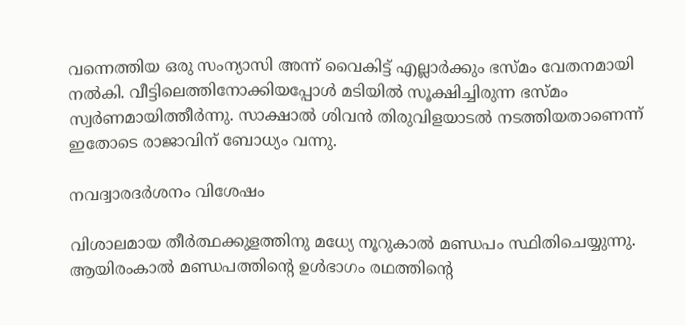വന്നെത്തിയ ഒരു സംന്യാസി അന്ന് വൈകിട്ട് എല്ലാര്‍ക്കും ഭസ്മം വേതനമായി നല്‍കി. വീട്ടിലെത്തിനോക്കിയപ്പോള്‍ മടിയില്‍ സൂക്ഷിച്ചിരുന്ന ഭസ്മം സ്വര്‍ണമായിത്തീര്‍ന്നു. സാക്ഷാല്‍ ശിവന്‍ തിരുവിളയാടല്‍ നടത്തിയതാണെന്ന് ഇതോടെ രാജാവിന് ബോധ്യം വന്നു.

നവദ്വാരദര്‍ശനം വിശേഷം

വിശാലമായ തീര്‍ത്ഥക്കുളത്തിനു മധ്യേ നൂറുകാല്‍ മണ്ഡപം സ്ഥിതിചെയ്യുന്നു. ആയിരംകാല്‍ മണ്ഡപത്തിന്റെ ഉള്‍ഭാഗം രഥത്തിന്റെ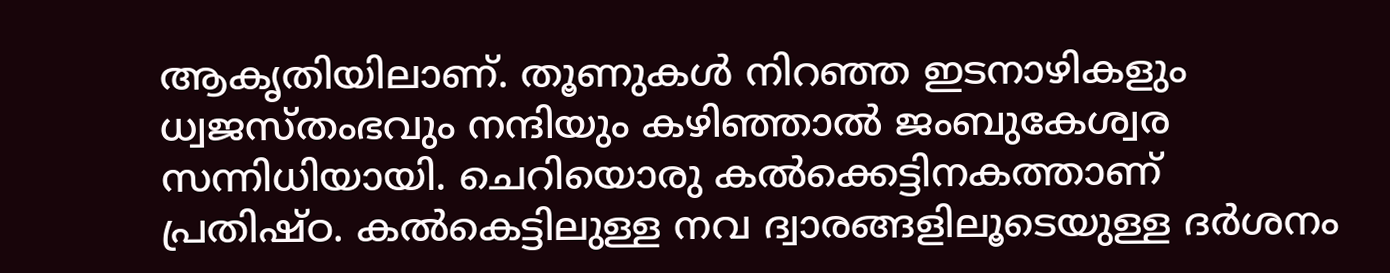ആകൃതിയിലാണ്. തൂണുകള്‍ നിറഞ്ഞ ഇടനാഴികളും ധ്വജസ്തംഭവും നന്ദിയും കഴിഞ്ഞാല്‍ ജംബുകേശ്വര സന്നിധിയായി. ചെറിയൊരു കല്‍ക്കെട്ടിനകത്താണ് പ്രതിഷ്ഠ. കല്‍കെട്ടിലുള്ള നവ ദ്വാരങ്ങളിലൂടെയുള്ള ദര്‍ശനം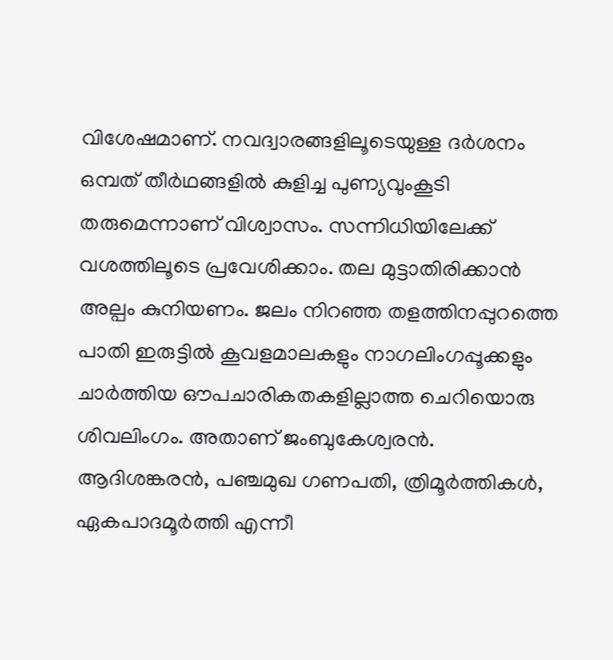വിശേഷമാണ്. നവദ്വാരങ്ങളിലൂടെയുള്ള ദര്‍ശനം ഒമ്പത് തീര്‍ഥങ്ങളില്‍ കുളിച്ച പുണ്യവുംകൂടി തരുമെന്നാണ് വിശ്വാസം. സന്നിധിയിലേക്ക് വശത്തിലൂടെ പ്രവേശിക്കാം. തല മുട്ടാതിരിക്കാന്‍ അല്പം കുനിയണം. ജലം നിറഞ്ഞ തളത്തിനപ്പുറത്തെ പാതി ഇരുട്ടില്‍ കൂവളമാലകളും നാഗലിംഗപ്പൂക്കളും ചാര്‍ത്തിയ ഔപചാരികതകളില്ലാത്ത ചെറിയൊരു ശിവലിംഗം. അതാണ് ജംബുകേശ്വരന്‍. ആദിശങ്കരന്‍, പഞ്ചമുഖ ഗണപതി, ത്രിമൂര്‍ത്തികള്‍, ഏകപാദമൂര്‍ത്തി എന്നീ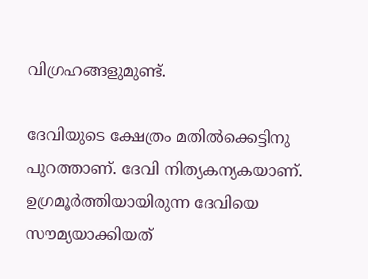വിഗ്രഹങ്ങളുമുണ്ട്.

ദേവിയുടെ ക്ഷേത്രം മതില്‍ക്കെട്ടിനു പുറത്താണ്. ദേവി നിത്യകന്യകയാണ്. ഉഗ്രമൂര്‍ത്തിയായിരുന്ന ദേവിയെ സൗമ്യയാക്കിയത്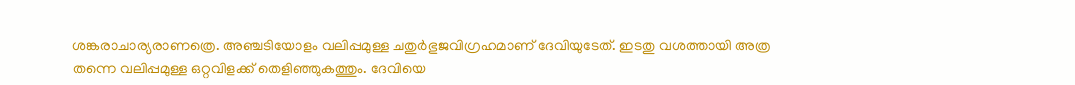ശങ്കരാചാര്യരാണത്രെ. അഞ്ചടിയോളം വലിപ്പമുള്ള ചതുര്‍ഭുജവിഗ്രഹമാണ് ദേവിയുടേത്. ഇടതു വശത്തായി അത്ര തന്നെ വലിപ്പമുള്ള ഒറ്റവിളക്ക് തെളിഞ്ഞുകത്തും. ദേവിയെ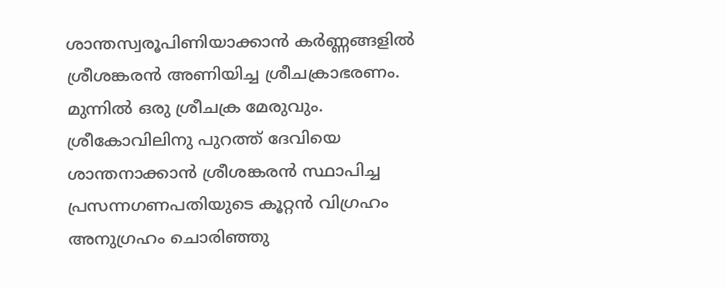ശാന്തസ്വരൂപിണിയാക്കാന്‍ കര്‍ണ്ണങ്ങളില്‍ ശ്രീശങ്കരന്‍ അണിയിച്ച ശ്രീചക്രാഭരണം. മുന്നില്‍ ഒരു ശ്രീചക്ര മേരുവും. ശ്രീകോവിലിനു പുറത്ത് ദേവിയെ ശാന്തനാക്കാന്‍ ശ്രീശങ്കരന്‍ സ്ഥാപിച്ച പ്രസന്നഗണപതിയുടെ കൂറ്റന്‍ വിഗ്രഹം അനുഗ്രഹം ചൊരിഞ്ഞു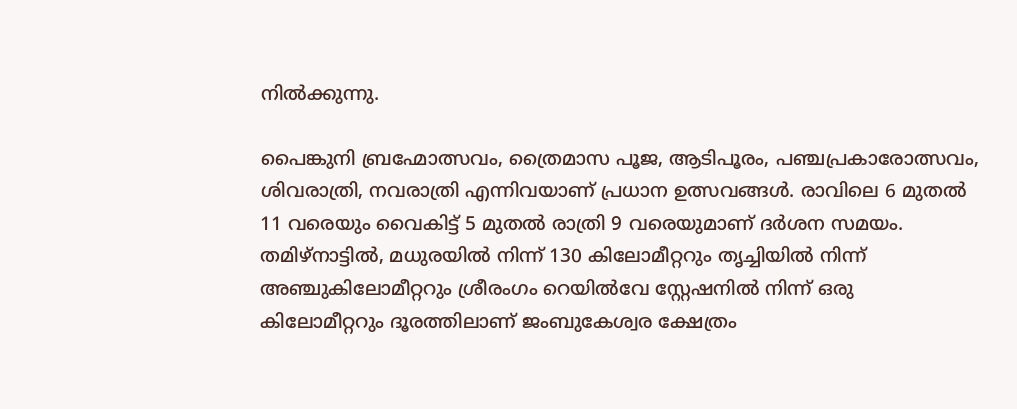നില്‍ക്കുന്നു.

പൈങ്കുനി ബ്രഹ്മോത്സവം, ത്രൈമാസ പൂജ, ആടിപൂരം, പഞ്ചപ്രകാരോത്സവം, ശിവരാത്രി, നവരാത്രി എന്നിവയാണ് പ്രധാന ഉത്സവങ്ങള്‍. രാവിലെ 6 മുതല്‍ 11 വരെയും വൈകിട്ട് 5 മുതല്‍ രാത്രി 9 വരെയുമാണ് ദര്‍ശന സമയം.  തമിഴ്‌നാട്ടില്‍, മധുരയില്‍ നിന്ന് 130 കിലോമീറ്ററും തൃച്ചിയില്‍ നിന്ന് അഞ്ചുകിലോമീറ്ററും ശ്രീരംഗം റെയില്‍വേ സ്റ്റേഷനില്‍ നിന്ന് ഒരു കിലോമീറ്ററും ദൂരത്തിലാണ് ജംബുകേശ്വര ക്ഷേത്രം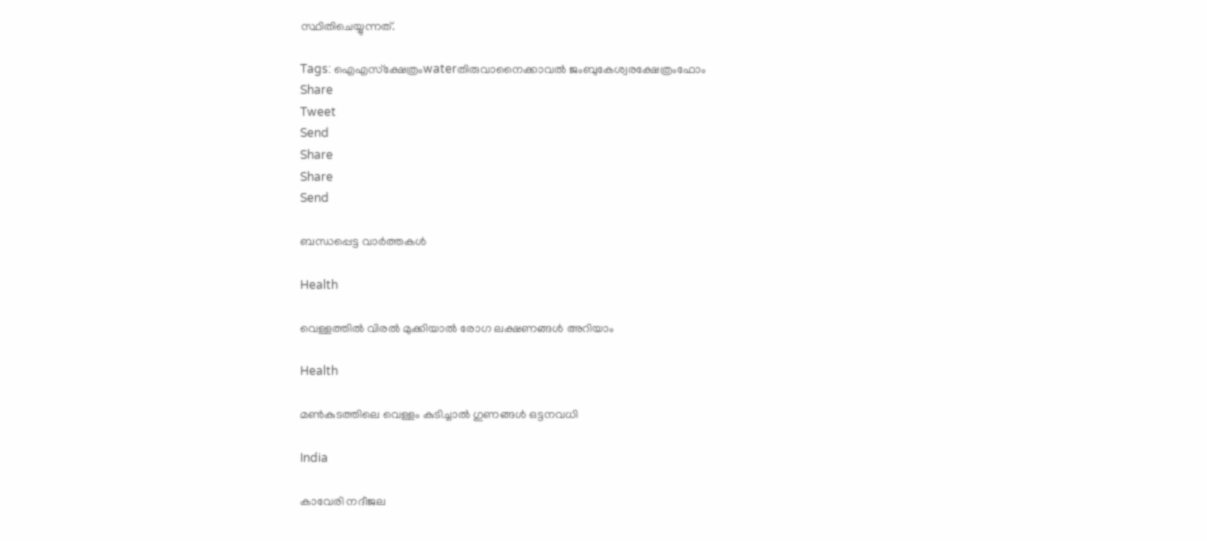സ്ഥിതിചെയ്യുന്നത്.

Tags: ഐഎസ്ക്ഷേത്രംwaterതിരുവാനൈക്കാവല്‍ ജംബുകേശ്വരക്ഷേത്രംഫോം
Share
Tweet
Send
Share
Share
Send

ബന്ധപ്പെട്ട വാര്‍ത്തകള്‍

Health

വെള്ളത്തില്‍ വിരല്‍ മുക്കിയാൽ രോഗ ലക്ഷണങ്ങൾ അറിയാം

Health

മണ്‍കുടത്തിലെ വെള്ളം കുടിച്ചാല്‍ ഗുണങ്ങൾ ഒട്ടനവധി

India

കാവേരി നദീജല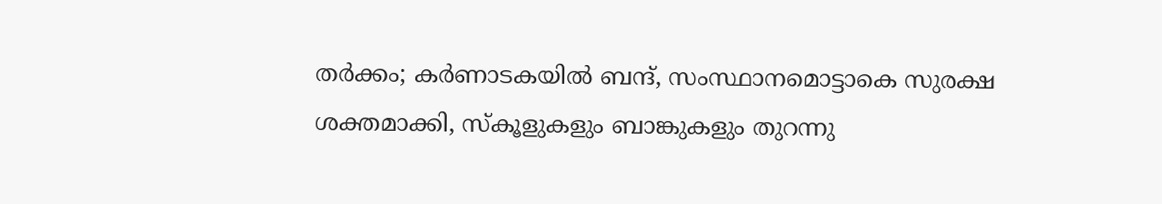തർക്കം; കർണാടകയിൽ ബന്ദ്, സംസ്ഥാനമൊട്ടാകെ സുരക്ഷ ശക്തമാക്കി, സ്കൂളുകളും ബാങ്കുകളും തുറന്നു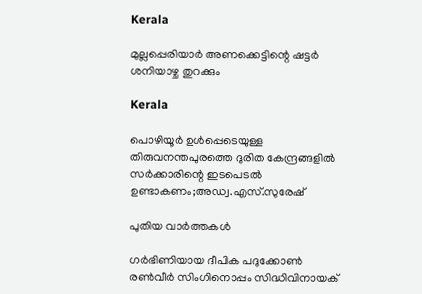Kerala

മുല്ലപ്പെരിയാര്‍ അണക്കെട്ടിന്റെ ഷട്ടര്‍ ശനിയാഴ്ച തുറക്കും

Kerala

പൊഴിയൂർ ഉൾപ്പെടെയുള്ള തിരുവനന്തപുരത്തെ ദുരിത കേന്ദ്രങ്ങളിൽ സർക്കാരിന്റെ ഇടപെടൽ ഉണ്ടാകണം;അഡ്വ.എസ്.സുരേഷ്

പുതിയ വാര്‍ത്തകള്‍

ഗര്‍ഭിണിയായ ദീപിക പദുക്കോണ്‍ രണ്‍വീര്‍ സിംഗിനൊപ്പം സിദ്ധിവിനായക്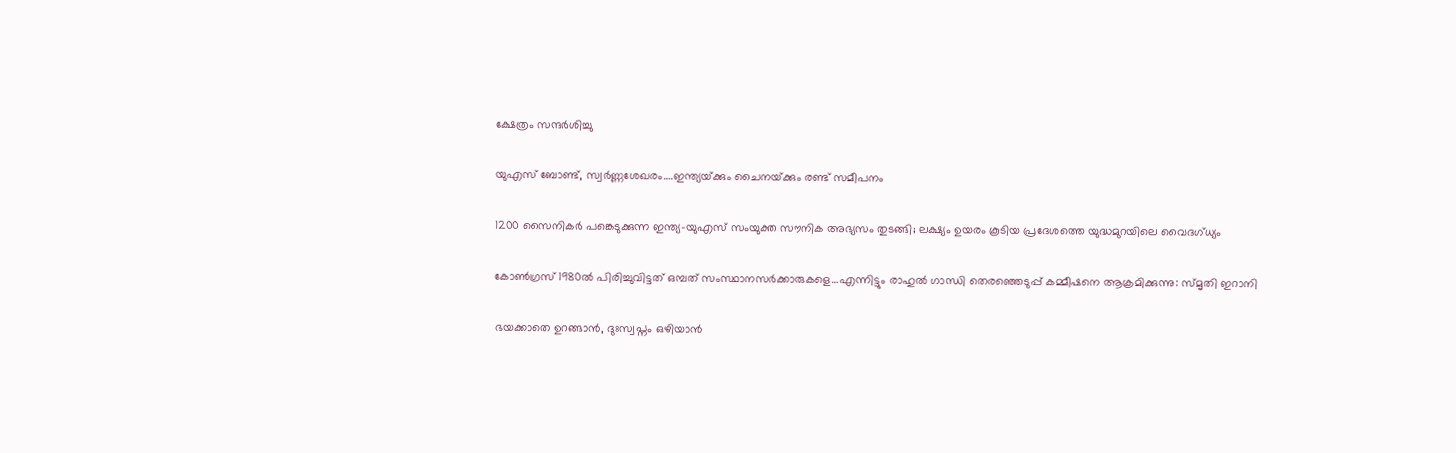ക്ഷേത്രം സന്ദര്‍ശിച്ചു

യുഎസ് ബോണ്ട്, സ്വര്‍ണ്ണശേഖരം….ഇന്ത്യയ്‌ക്കും ചൈനയ്‌ക്കും രണ്ട് സമീപനം

1200 സൈനികര്‍ പങ്കെടുക്കുന്ന ഇന്ത്യ-യുഎസ് സംയുക്ത സൗനിക അഭ്യസം തുടങ്ങി; ലക്ഷ്യം ഉയരം കൂടിയ പ്രദേശത്തെ യുദ്ധമുറയിലെ‍ വൈദഗ്ധ്യം

കോണ്‍ഗ്രസ് 1980ല്‍ പിരിച്ചുവിട്ടത് ഒമ്പത് സംസ്ഥാനസര്‍ക്കാരുകളെ…എന്നിട്ടും രാഹുല്‍ ഗാന്ധി തെരഞ്ഞെടുപ്പ് കമ്മീഷനെ ആക്രമിക്കുന്നു: സ്മൃതി ഇറാനി

ഭയക്കാതെ ഉറങ്ങാൻ, ദുഃസ്വപ്നം ഒഴിയാൻ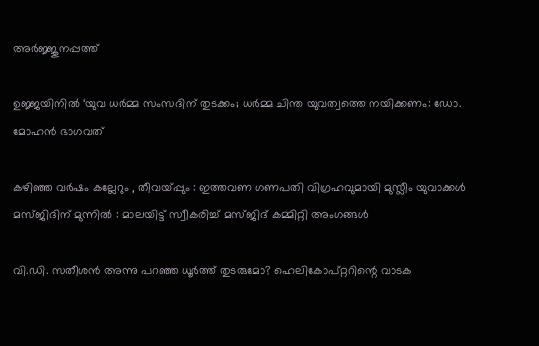അർജ്ജുനപ്പത്ത്

ഉജ്ജയിനിൽ ‘യുവ ധർമ്മ സംസദിന് തുടക്കം; ധർമ്മ ചിന്ത യുവത്വത്തെ നയിക്കണം: ഡോ. മോഹൻ ഭാഗവത്

കഴിഞ്ഞ വർഷം കല്ലേറും , തീവയ്‌പ്പും : ഇത്തവണ ഗണപതി വിഗ്രഹവുമായി മുസ്ലീം യുവാക്കൾ മസ്ജിദിന് മുന്നിൽ : മാലയിട്ട് സ്വീകരിച്ച് മസ്ജിദ് കമ്മിറ്റി അംഗങ്ങൾ

വി.ഡി. സതീശന്‍ അന്നു പറഞ്ഞ ധൂര്‍ത്ത് തുടരുമോ? ഹെലികോപ്റ്ററിന്റെ വാടക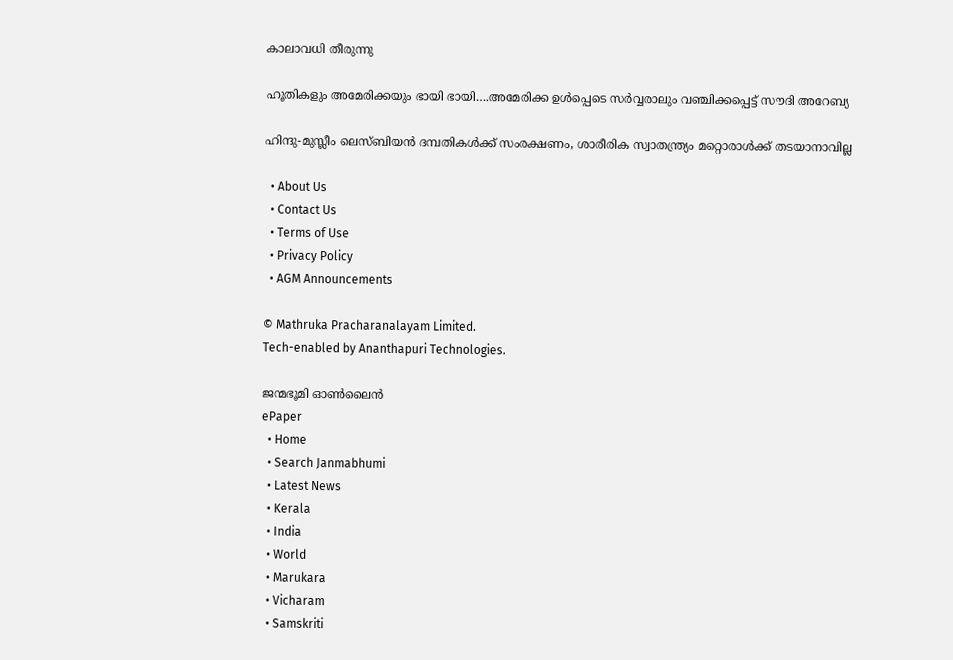കാലാവധി തീരുന്നു

ഹൂതികളും അമേരിക്കയും ഭായി ഭായി….അമേരിക്ക ഉള്‍പ്പെടെ സര്‍വ്വരാലും വഞ്ചിക്കപ്പെട്ട് സൗദി അറേബ്യ

ഹിന്ദു-മുസ്ലീം ലെസ്ബിയന്‍ ദമ്പതികള്‍ക്ക് സംരക്ഷണം, ശാരീരിക സ്വാതന്ത്ര്യം മറ്റൊരാള്‍ക്ക് തടയാനാവില്ല

  • About Us
  • Contact Us
  • Terms of Use
  • Privacy Policy
  • AGM Announcements

© Mathruka Pracharanalayam Limited.
Tech-enabled by Ananthapuri Technologies.

ജന്മഭൂമി ഓണ്‍ലൈന്‍
ePaper
  • Home
  • Search Janmabhumi
  • Latest News
  • Kerala
  • India
  • World
  • Marukara
  • Vicharam
  • Samskriti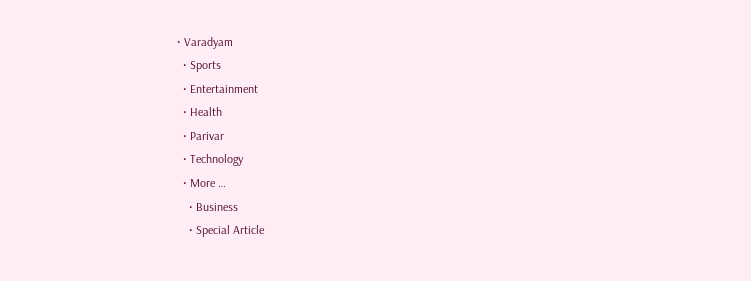• Varadyam
  • Sports
  • Entertainment
  • Health
  • Parivar
  • Technology
  • More …
    • Business
    • Special Article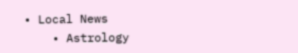• Local News
    • Astrology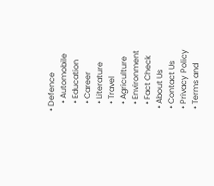• Defence
    • Automobile
    • Education
    • Career
    • Literature
    • Travel
    • Agriculture
    • Environment
    • Fact Check
  • About Us
  • Contact Us
  • Privacy Policy
  • Terms and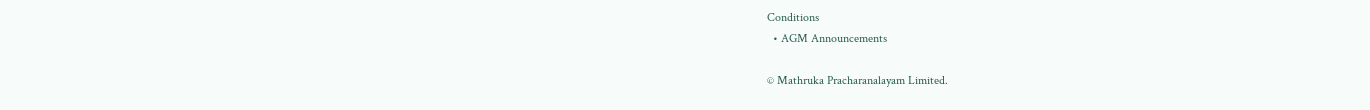Conditions
  • AGM Announcements

© Mathruka Pracharanalayam Limited.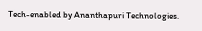Tech-enabled by Ananthapuri Technologies.